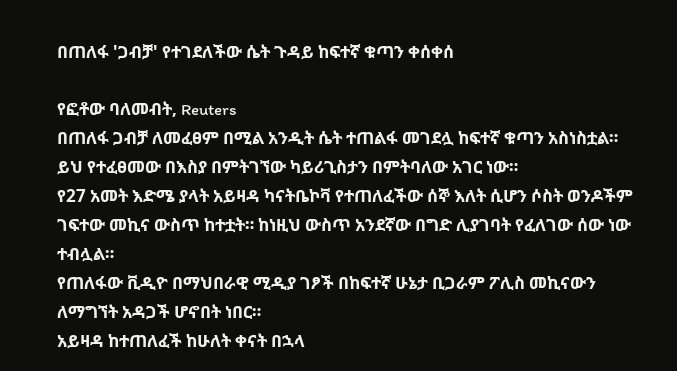በጠለፋ 'ጋብቻ' የተገደለችው ሴት ጉዳይ ከፍተኛ ቁጣን ቀሰቀሰ

የፎቶው ባለመብት, Reuters
በጠለፋ ጋብቻ ለመፈፀም በሚል አንዲት ሴት ተጠልፋ መገደሏ ከፍተኛ ቁጣን አስነስቷል።
ይህ የተፈፀመው በእስያ በምትገኘው ካይሪጊስታን በምትባለው አገር ነው።
የ27 አመት እድሜ ያላት አይዛዳ ካናትቤኮቫ የተጠለፈችው ሰኞ እለት ሲሆን ሶስት ወንዶችም ገፍተው መኪና ውስጥ ከተቷት። ከነዚህ ውስጥ አንደኛው በግድ ሊያገባት የፈለገው ሰው ነው ተብሏል።
የጠለፋው ቪዲዮ በማህበራዊ ሚዲያ ገፆች በከፍተኛ ሁኔታ ቢጋራም ፖሊስ መኪናውን ለማግኘት አዳጋች ሆኖበት ነበር።
አይዛዳ ከተጠለፈች ከሁለት ቀናት በኋላ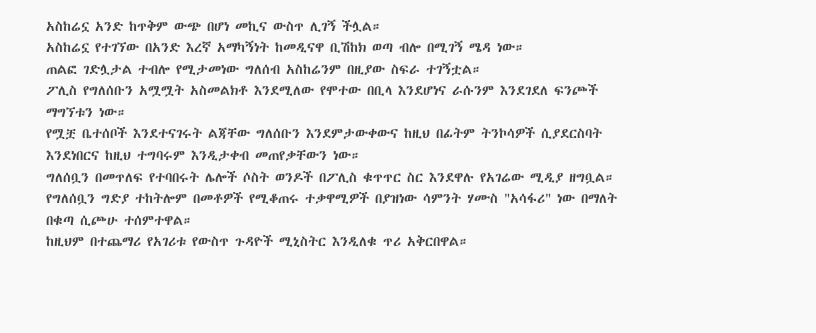አስከሬኗ አንድ ከጥቅም ውጭ በሆነ መኪና ውስጥ ሊገኝ ችሏል።
አስከሬኗ የተገኘው በአንድ እረኛ አማካኝነት ከመዲናዋ ቢሽከክ ወጣ ብሎ በሚገኝ ሜዳ ነው።
ጠልፎ ገድሏታል ተብሎ የሚታመነው ግለሰብ አስከሬንም በዚያው ስፍራ ተገኝቷል።
ፖሊስ የግለሰቡን አሟሟት አስመልክቶ እንደሚለው የሞተው በቢላ እንደሆነና ራሱንም እንደገደለ ፍንጮች ማግኘቱን ነው።
የሟቿ ቤተሰቦች እንደተናገሩት ልጃቸው ግለሰቡን እንደምታውቀውና ከዚህ በፊትም ትንኮሳዎች ሲያደርስባት እንደነበርና ከዚህ ተግባሩም እንዲታቀብ መጠየቃቸውን ነው።
ግለሰቧን በመጥለፍ የተባበሩት ሌሎች ሶስት ወንዶች በፖሊስ ቁጥጥር ስር እንደዋሉ የአገሬው ሚዲያ ዘግቧል።
የግለሰቧን ግድያ ተከትሎም በመቶዎች የሚቆጠሩ ተቃዋሚዎች በያዝነው ሳምንት ሃሙስ "አሳፋሪ" ነው በማለት በቁጣ ሲጮሁ ተሰምተዋል።
ከዚህም በተጨማሪ የአገሪቱ የውስጥ ጉዳዮች ሚኒስትር እንዲለቁ ጥሪ አቅርበዋል።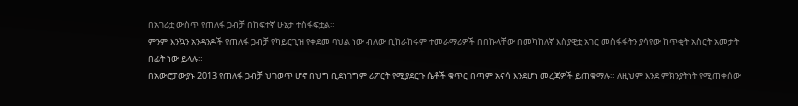በአገሪቷ ውስጥ የጠለፋ ጋብቻ በከፍተኛ ሁኔታ ተስፋፍቷል።
ምንም እንኳን አንዳንዶች የጠለፋ ጋብቻ የካይርጊዝ የቀደመ ባህል ነው ብለው ቢከራከሩም ተመራማሪዎች በበኩላቸው በመካከለኛ እስያዊቷ አገር መስፋፋትን ያሳየው ከጥቂት አስርት አመታት በፊት ነው ይላሉ።
በአውሮፓውያኑ 2013 የጠለፋ ጋብቻ ህገወጥ ሆኖ በህግ ቢደነገግም ሪፖርት የሚያደርጉ ሴቶች ቁጥር በጣም አናሳ እንደሆነ መረጃዎች ይጠቁማሉ። ለዚህም እንደ ምክንያትነት የሚጠቀሰው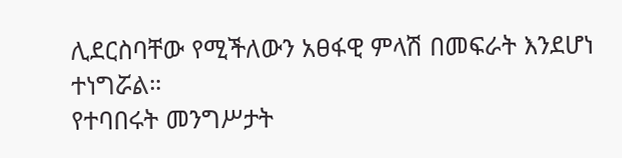ሊደርስባቸው የሚችለውን አፀፋዊ ምላሽ በመፍራት እንደሆነ ተነግሯል።
የተባበሩት መንግሥታት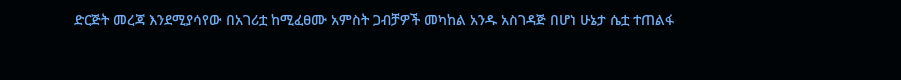ድርጅት መረጃ እንደሚያሳየው በአገሪቷ ከሚፈፀሙ አምስት ጋብቻዎች መካከል አንዱ አስገዳጅ በሆነ ሁኔታ ሴቷ ተጠልፋ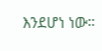እንደሆነ ነው።